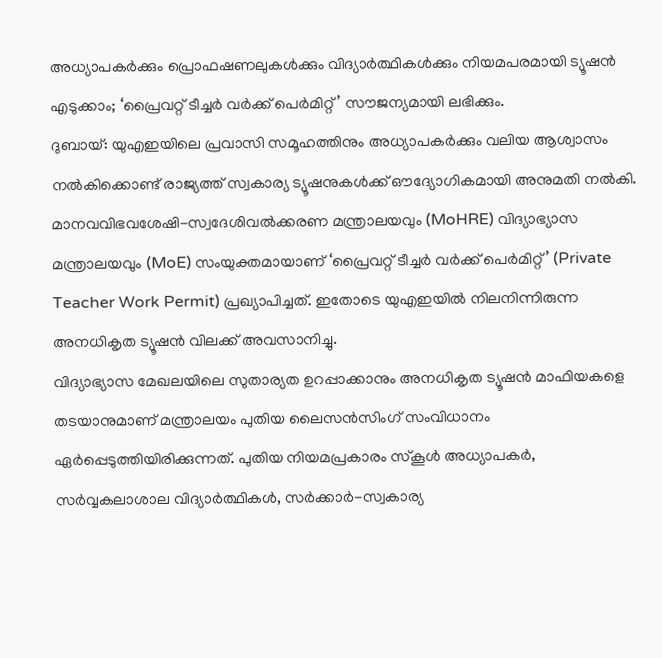അധ്യാപകർക്കും പ്രൊഫഷണലുകൾക്കും വിദ്യാർത്ഥികൾക്കും നിയമപരമായി ട്യൂഷൻ എടുക്കാം; ‘പ്രൈവറ്റ് ടീച്ചർ വർക്ക് പെർമിറ്റ്’ സൗജന്യമായി ലഭിക്കും.
ദുബായ്: യുഎഇയിലെ പ്രവാസി സമൂഹത്തിനും അധ്യാപകർക്കും വലിയ ആശ്വാസം നൽകിക്കൊണ്ട് രാജ്യത്ത് സ്വകാര്യ ട്യൂഷനുകൾക്ക് ഔദ്യോഗികമായി അനുമതി നൽകി. മാനവവിഭവശേഷി-സ്വദേശിവൽക്കരണ മന്ത്രാലയവും (MoHRE) വിദ്യാഭ്യാസ മന്ത്രാലയവും (MoE) സംയുക്തമായാണ് ‘പ്രൈവറ്റ് ടീച്ചർ വർക്ക് പെർമിറ്റ്’ (Private Teacher Work Permit) പ്രഖ്യാപിച്ചത്. ഇതോടെ യുഎഇയിൽ നിലനിന്നിരുന്ന അനധികൃത ട്യൂഷൻ വിലക്ക് അവസാനിച്ചു.
വിദ്യാഭ്യാസ മേഖലയിലെ സുതാര്യത ഉറപ്പാക്കാനും അനധികൃത ട്യൂഷൻ മാഫിയകളെ തടയാനുമാണ് മന്ത്രാലയം പുതിയ ലൈസൻസിംഗ് സംവിധാനം ഏർപ്പെടുത്തിയിരിക്കുന്നത്. പുതിയ നിയമപ്രകാരം സ്കൂൾ അധ്യാപകർ, സർവ്വകലാശാല വിദ്യാർത്ഥികൾ, സർക്കാർ-സ്വകാര്യ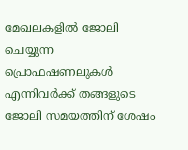മേഖലകളിൽ ജോലി ചെയ്യുന്ന പ്രൊഫഷണലുകൾ എന്നിവർക്ക് തങ്ങളുടെ ജോലി സമയത്തിന് ശേഷം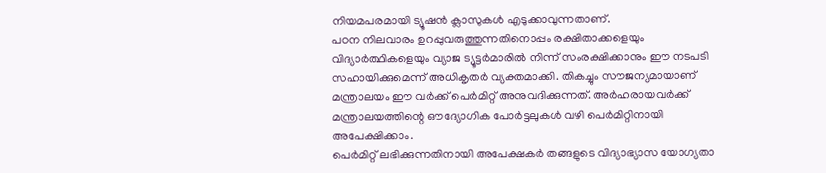നിയമപരമായി ട്യൂഷൻ ക്ലാസുകൾ എടുക്കാവുന്നതാണ്.
പഠന നിലവാരം ഉറപ്പുവരുത്തുന്നതിനൊപ്പം രക്ഷിതാക്കളെയും വിദ്യാർത്ഥികളെയും വ്യാജ ട്യൂട്ടർമാരിൽ നിന്ന് സംരക്ഷിക്കാനും ഈ നടപടി സഹായിക്കുമെന്ന് അധികൃതർ വ്യക്തമാക്കി. തികച്ചും സൗജന്യമായാണ് മന്ത്രാലയം ഈ വർക്ക് പെർമിറ്റ് അനുവദിക്കുന്നത്. അർഹരായവർക്ക് മന്ത്രാലയത്തിന്റെ ഔദ്യോഗിക പോർട്ടലുകൾ വഴി പെർമിറ്റിനായി അപേക്ഷിക്കാം.
പെർമിറ്റ് ലഭിക്കുന്നതിനായി അപേക്ഷകർ തങ്ങളുടെ വിദ്യാഭ്യാസ യോഗ്യതാ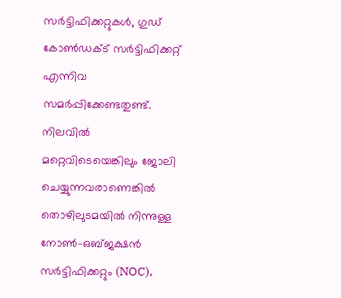സർട്ടിഫിക്കറ്റുകൾ, ഗുഡ് കോൺഡക്ട് സർട്ടിഫിക്കറ്റ് എന്നിവ സമർപ്പിക്കേണ്ടതുണ്ട്. നിലവിൽ മറ്റെവിടെയെങ്കിലും ജോലി ചെയ്യുന്നവരാണെങ്കിൽ തൊഴിലുടമയിൽ നിന്നുള്ള നോൺ-ഒബ്ജക്ഷൻ സർട്ടിഫിക്കറ്റും (NOC),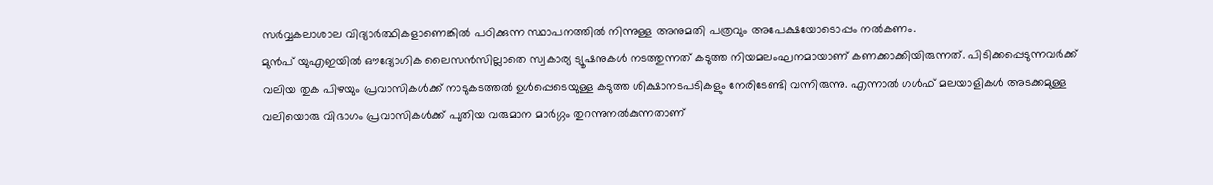സർവ്വകലാശാല വിദ്യാർത്ഥികളാണെങ്കിൽ പഠിക്കുന്ന സ്ഥാപനത്തിൽ നിന്നുള്ള അനുമതി പത്രവും അപേക്ഷയോടൊപ്പം നൽകണം.
മുൻപ് യുഎഇയിൽ ഔദ്യോഗിക ലൈസൻസില്ലാതെ സ്വകാര്യ ട്യൂഷനുകൾ നടത്തുന്നത് കടുത്ത നിയമലംഘനമായാണ് കണക്കാക്കിയിരുന്നത്. പിടിക്കപ്പെടുന്നവർക്ക് വലിയ തുക പിഴയും പ്രവാസികൾക്ക് നാടുകടത്തൽ ഉൾപ്പെടെയുള്ള കടുത്ത ശിക്ഷാനടപടികളും നേരിടേണ്ടി വന്നിരുന്നു. എന്നാൽ ഗൾഫ് മലയാളികൾ അടക്കമുള്ള വലിയൊരു വിഭാഗം പ്രവാസികൾക്ക് പുതിയ വരുമാന മാർഗ്ഗം തുറന്നുനൽകുന്നതാണ്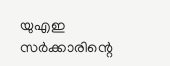യുഎഇ സർക്കാരിന്റെ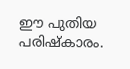ഈ പുതിയ പരിഷ്കാരം.